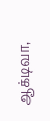ஆக்டிவா,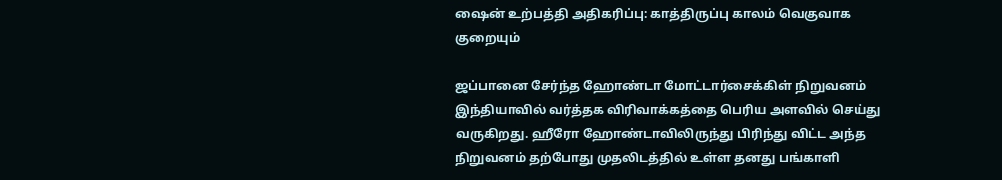ஷைன் உற்பத்தி அதிகரிப்பு: காத்திருப்பு காலம் வெகுவாக குறையும்

ஜப்பானை சேர்ந்த ஹோண்டா மோட்டார்சைக்கிள் நிறுவனம் இந்தியாவில் வர்த்தக விரிவாக்கத்தை பெரிய அளவில் செய்து வருகிறது. ஹீரோ ஹோண்டாவிலிருந்து பிரிந்து விட்ட அந்த நிறுவனம் தற்போது முதலிடத்தில் உள்ள தனது பங்காளி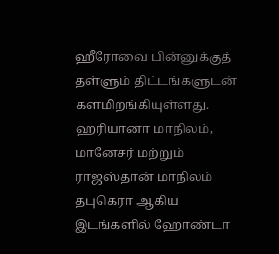ஹீரோவை பின்னுக்குத் தள்ளும் திட்டங்களுடன் களமிறங்கியுள்ளது.
ஹரியானா மாநிலம், மானேசர் மற்றும் ராஜஸ்தான் மாநிலம் தபுகெரா ஆகிய இடங்களில் ஹோண்டா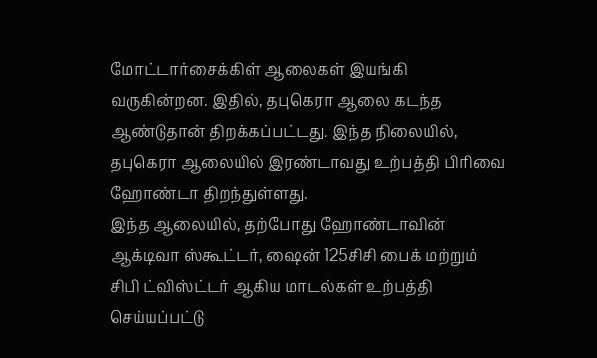மோட்டார்சைக்கிள் ஆலைகள் இயங்கி வருகின்றன. இதில், தபுகெரா ஆலை கடந்த ஆண்டுதான் திறக்கப்பட்டது. இந்த நிலையில், தபுகெரா ஆலையில் இரண்டாவது உற்பத்தி பிரிவை ஹோண்டா திறந்துள்ளது.
இந்த ஆலையில், தற்போது ஹோண்டாவின் ஆக்டிவா ஸ்கூட்டர், ஷைன் 125சிசி பைக் மற்றும் சிபி ட்விஸ்ட்டர் ஆகிய மாடல்கள் உற்பத்தி செய்யப்பட்டு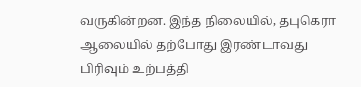வருகின்றன. இந்த நிலையில், தபுகெரா ஆலையில் தற்போது இரண்டாவது பிரிவும் உற்பத்தி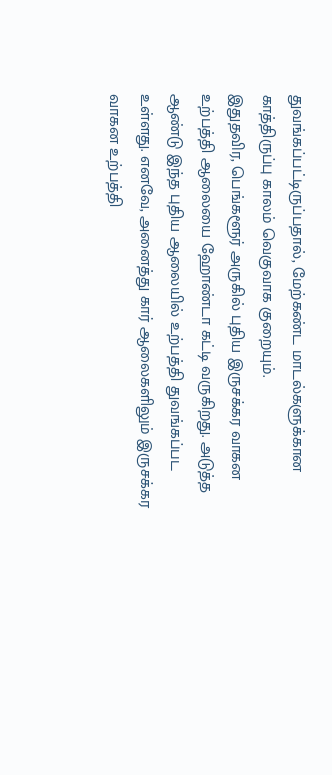துவங்கப்பட்டிருப்பதால், மேற்கண்ட மாடல்களுக்கான காத்திருப்பு காலம் வெகுவாக குறையும்.
இதுதவிர, பெங்களூர் அருகில் புதிய இருசக்கர வாகன உற்பத்தி ஆலையை ஹோண்டா கட்டி வருகிறது. அடுத்த ஆண்டு இந்த புதிய ஆலையில் உற்பத்தி துவங்கப்பட உள்ளது. எனவே, அனைத்து கார் ஆலைகளிலும் இருசக்கர வாகன உற்பத்தி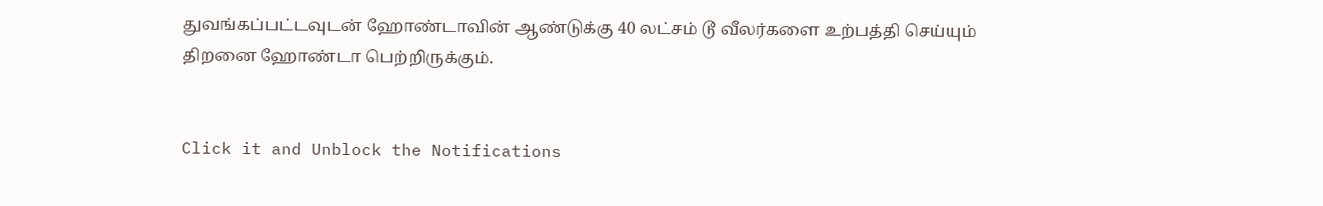துவங்கப்பட்டவுடன் ஹோண்டாவின் ஆண்டுக்கு 40 லட்சம் டூ வீலர்களை உற்பத்தி செய்யும் திறனை ஹோண்டா பெற்றிருக்கும்.


Click it and Unblock the Notifications